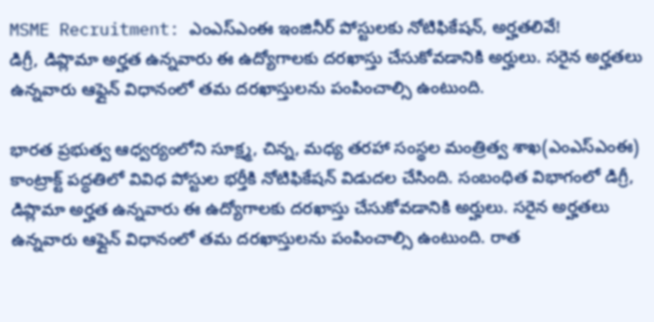MSME Recruitment: ఎంఎస్ఎంఈ ఇంజినీర్ పోస్టులకు నోటిఫికేషన్, అర్హతలివే!
డిగ్రీ, డిప్లొమా అర్హత ఉన్నవారు ఈ ఉద్యోగాలకు దరఖాస్తు చేసుకోవడానికి అర్హులు. సరైన అర్హతలు ఉన్నవారు ఆఫ్లైన్ విధానంలో తమ దరఖాస్తులను పంపించాల్సి ఉంటుంది.

భారత ప్రభుత్వ ఆధ్వర్యంలోని సూక్ష్మ, చిన్న, మధ్య తరహా సంస్థల మంత్రిత్వ శాఖ(ఎంఎస్ఎంఈ) కాంట్రాక్ట్ పద్ధతిలో వివిధ పోస్టుల భర్తీకి నోటిఫికేషన్ విడుదల చేసింది. సంబంధిత విభాగంలో డిగ్రీ, డిప్లొమా అర్హత ఉన్నవారు ఈ ఉద్యోగాలకు దరఖాస్తు చేసుకోవడానికి అర్హులు. సరైన అర్హతలు ఉన్నవారు ఆఫ్లైన్ విధానంలో తమ దరఖాస్తులను పంపించాల్సి ఉంటుంది. రాత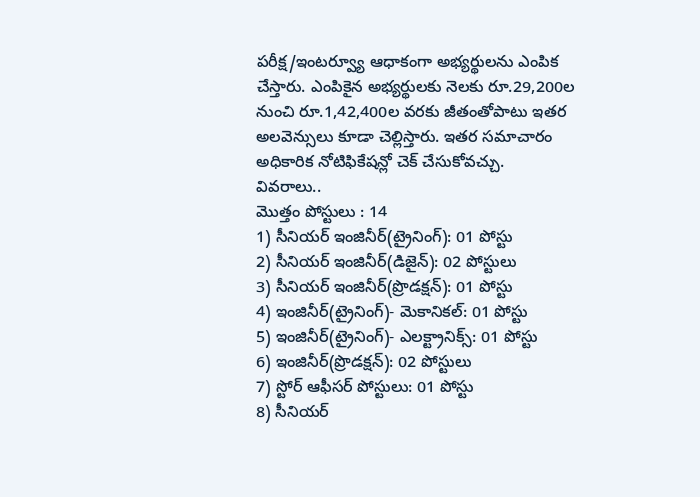పరీక్ష/ఇంటర్వ్యూ ఆధాకంగా అభ్యర్థులను ఎంపిక చేస్తారు. ఎంపికైన అభ్యర్థులకు నెలకు రూ.29,200ల నుంచి రూ.1,42,400ల వరకు జీతంతోపాటు ఇతర అలవెన్సులు కూడా చెల్లిస్తారు. ఇతర సమాచారం అధికారిక నోటిఫికేషన్లో చెక్ చేసుకోవచ్చు.
వివరాలు..
మొత్తం పోస్టులు : 14
1) సీనియర్ ఇంజినీర్(ట్రైనింగ్): 01 పోస్టు
2) సీనియర్ ఇంజినీర్(డిజైన్): 02 పోస్టులు
3) సీనియర్ ఇంజినీర్(ప్రొడక్షన్): 01 పోస్టు
4) ఇంజినీర్(ట్రైనింగ్)- మెకానికల్: 01 పోస్టు
5) ఇంజినీర్(ట్రైనింగ్)- ఎలక్ట్రానిక్స్: 01 పోస్టు
6) ఇంజినీర్(ప్రొడక్షన్): 02 పోస్టులు
7) స్టోర్ ఆఫీసర్ పోస్టులు: 01 పోస్టు
8) సీనియర్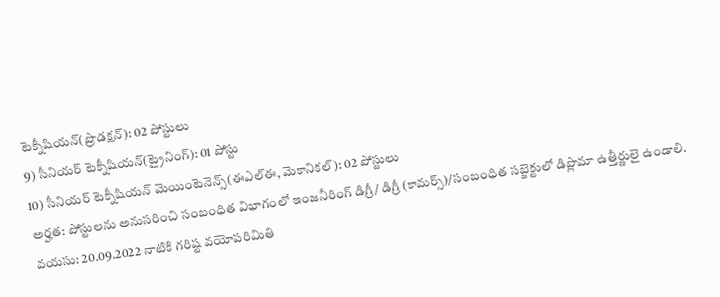టెక్నీషియన్(ప్రొడక్షన్): 02 పోస్టులు
9) సీనియర్ టెక్నీషియన్(ట్రైనింగ్): 01 పోస్టు
10) సీనియర్ టెక్నీషియన్ మెయింటెనెన్స్(ఈఎల్ఈ, మెకానికల్): 02 పోస్టులు
అర్హత: పోస్టులను అనుసరించి సంబంధిత విభాగంలో ఇంజనీరింగ్ డిగ్రీ/ డిగ్రీ (కామర్స్)/సంబంధిత సబ్జెక్టులో డిప్లొమా ఉత్తీర్ణులై ఉండాలి.
వయసు: 20.09.2022 నాటికి గరిష్ట వయోపరిమితి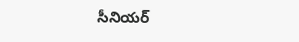సీనియర్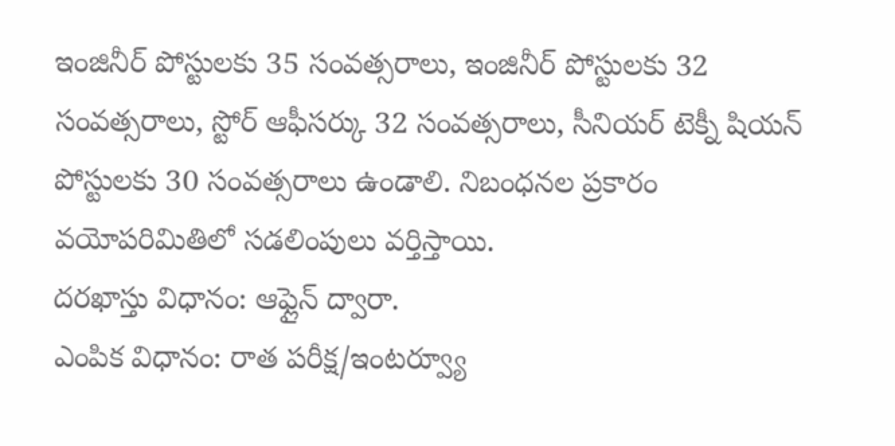ఇంజినీర్ పోస్టులకు 35 సంవత్సరాలు, ఇంజినీర్ పోస్టులకు 32 సంవత్సరాలు, స్టోర్ ఆఫీసర్కు 32 సంవత్సరాలు, సీనియర్ టెక్నీ షియన్ పోస్టులకు 30 సంవత్సరాలు ఉండాలి. నిబంధనల ప్రకారం వయోపరిమితిలో సడలింపులు వర్తిస్తాయి.
దరఖాస్తు విధానం: ఆఫ్లైన్ ద్వారా.
ఎంపిక విధానం: రాత పరీక్ష/ఇంటర్వ్యూ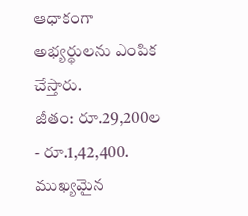ఆధాకంగా అభ్యర్థులను ఎంపిక చేస్తారు.
జీతం: రూ.29,200ల - రూ.1,42,400.
ముఖ్యమైన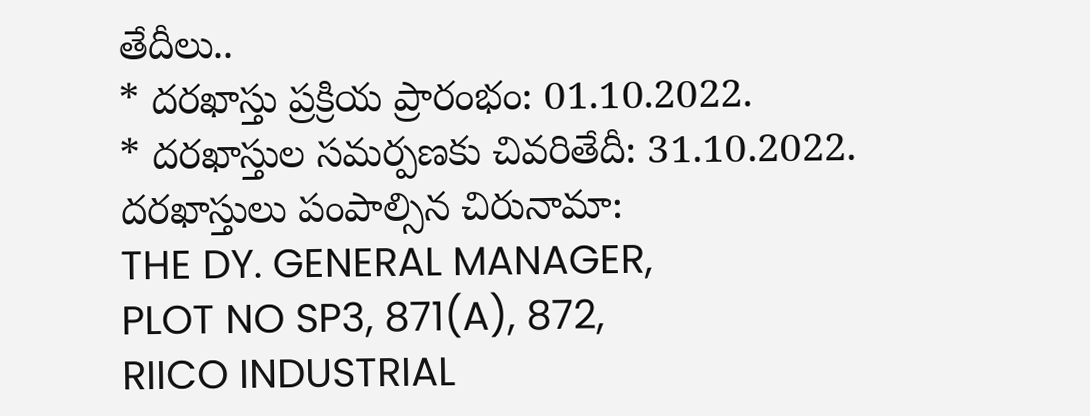తేదీలు..
* దరఖాస్తు ప్రక్రియ ప్రారంభం: 01.10.2022.
* దరఖాస్తుల సమర్పణకు చివరితేదీ: 31.10.2022.
దరఖాస్తులు పంపాల్సిన చిరునామా:
THE DY. GENERAL MANAGER,
PLOT NO SP3, 871(A), 872,
RIICO INDUSTRIAL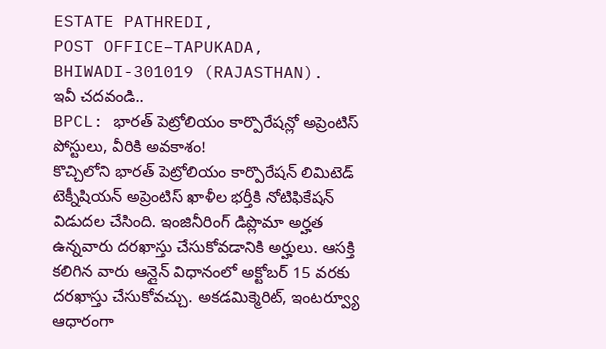ESTATE PATHREDI,
POST OFFICE–TAPUKADA,
BHIWADI-301019 (RAJASTHAN).
ఇవీ చదవండి..
BPCL: భారత్ పెట్రోలియం కార్పొరేషన్లో అప్రెంటిస్ పోస్టులు, వీరికి అవకాశం!
కొచ్చిలోని భారత్ పెట్రోలియం కార్పొరేషన్ లిమిటెడ్ టెక్నీషియన్ అప్రెంటిస్ ఖాళీల భర్తీకి నోటిఫికేషన్ విడుదల చేసింది. ఇంజినీరింగ్ డిప్లొమా అర్హత ఉన్నవారు దరఖాస్తు చేసుకోవడానికి అర్హులు. ఆసక్తి కలిగిన వారు ఆన్లైన్ విధానంలో అక్టోబర్ 15 వరకు దరఖాస్తు చేసుకోవచ్చు. అకడమిక్మెరిట్, ఇంటర్వ్యూ ఆధారంగా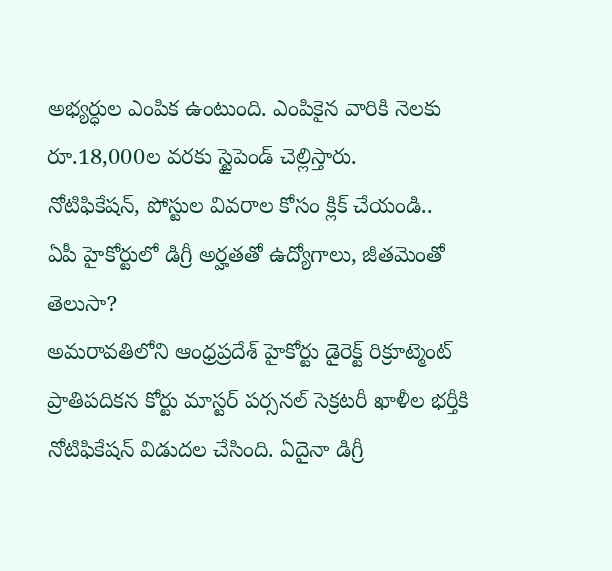అభ్యర్ధుల ఎంపిక ఉంటుంది. ఎంపికైన వారికి నెలకు రూ.18,000ల వరకు స్టైపెండ్ చెల్లిస్తారు.
నోటిఫికేషన్, పోస్టుల వివరాల కోసం క్లిక్ చేయండి..
ఏపీ హైకోర్టులో డిగ్రీ అర్హతతో ఉద్యోగాలు, జీతమెంతో తెలుసా?
అమరావతిలోని ఆంధ్రప్రదేశ్ హైకోర్టు డైరెక్ట్ రిక్రూట్మెంట్ ప్రాతిపదికన కోర్టు మాస్టర్ పర్సనల్ సెక్రటరీ ఖాళీల భర్తీకి నోటిఫికేషన్ విడుదల చేసింది. ఏదైనా డిగ్రీ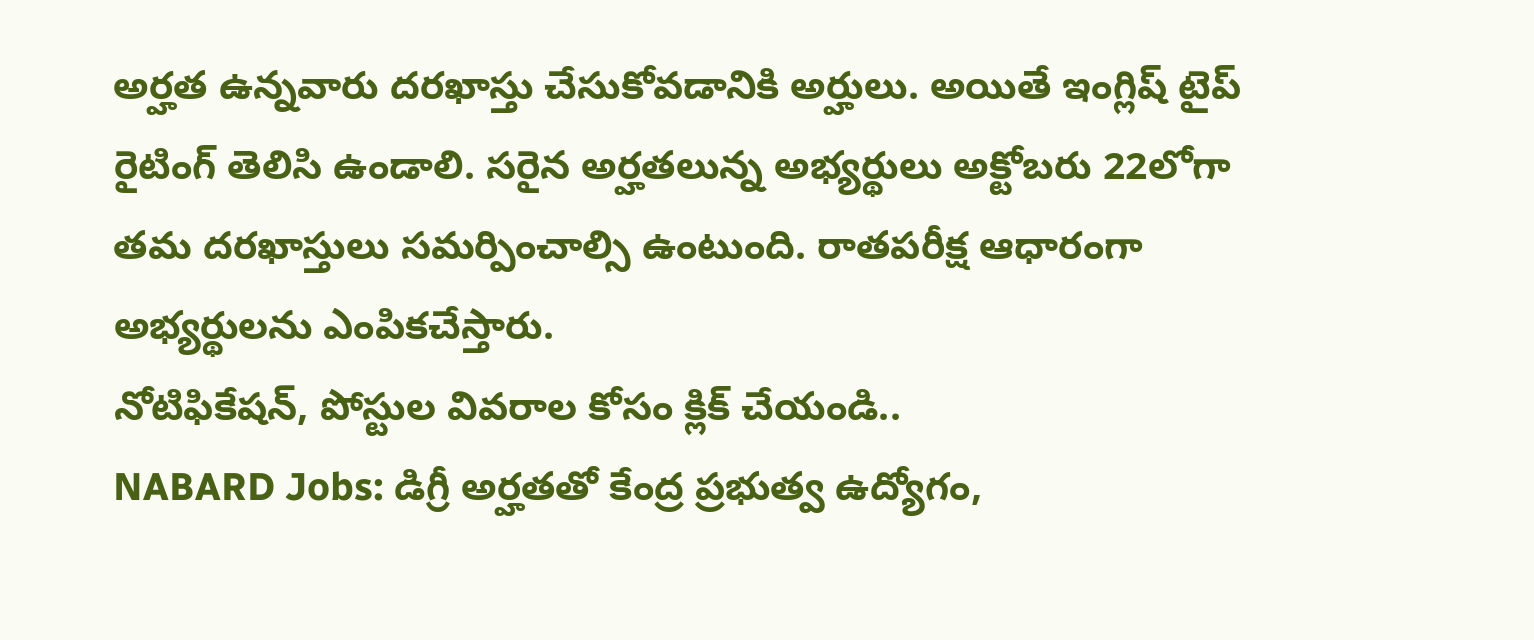అర్హత ఉన్నవారు దరఖాస్తు చేసుకోవడానికి అర్హులు. అయితే ఇంగ్లిష్ టైప్ రైటింగ్ తెలిసి ఉండాలి. సరైన అర్హతలున్న అభ్యర్థులు అక్టోబరు 22లోగా తమ దరఖాస్తులు సమర్పించాల్సి ఉంటుంది. రాతపరీక్ష ఆధారంగా అభ్యర్థులను ఎంపికచేస్తారు.
నోటిఫికేషన్, పోస్టుల వివరాల కోసం క్లిక్ చేయండి..
NABARD Jobs: డిగ్రీ అర్హతతో కేంద్ర ప్రభుత్వ ఉద్యోగం,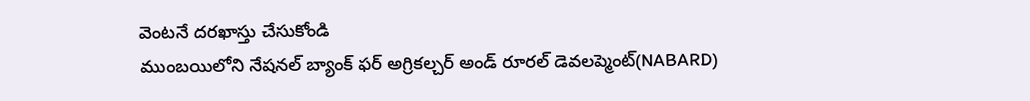వెంటనే దరఖాస్తు చేసుకోండి
ముంబయిలోని నేషనల్ బ్యాంక్ ఫర్ అగ్రికల్చర్ అండ్ రూరల్ డెవలప్మెంట్(NABARD)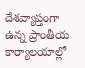దేశవ్యాప్తంగా ఉన్న ప్రాంతీయ కార్యాలయాల్లో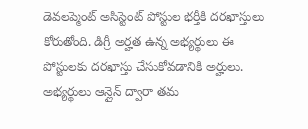డెవలప్మెంట్ అసిస్టెంట్ పోస్టుల భర్తీకి దరఖాస్తులు కోరుతోంది. డిగ్రీ అర్హత ఉన్న అభ్యర్థులు ఈ పోస్టులకు దరఖాస్తు చేసుకోవడానికి అర్హులు. అభ్యర్థులు ఆన్లైన్ ద్వారా తమ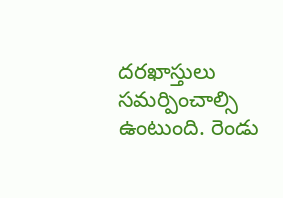దరఖాస్తులు సమర్పించాల్సి ఉంటుంది. రెండు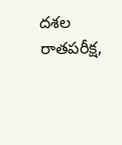దశల రాతపరీక్ష,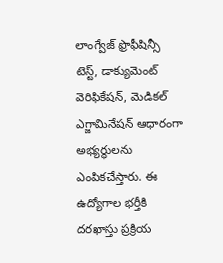లాంగ్వేజ్ ఫ్రొఫీషిన్సీ టెస్ట్, డాక్యుమెంట్ వెరిఫికేషన్, మెడికల్ ఎగ్జామినేషన్ ఆధారంగా అభ్యర్థులను ఎంపికచేస్తారు. ఈ ఉద్యోగాల భర్తీకి దరఖాస్తు ప్రక్రియ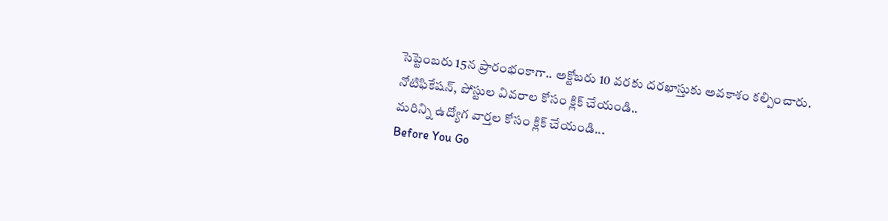సెప్టెంబరు 15న ప్రారంభంకాగా.. అక్టోబరు 10 వరకు దరఖాస్తుకు అవకాశం కల్పించారు.
నోటిఫికేషన్, పోస్టుల వివరాల కోసం క్లిక్ చేయండి..
మరిన్ని ఉద్యోగ వార్తల కోసం క్లిక్ చేయండి...
Before You Go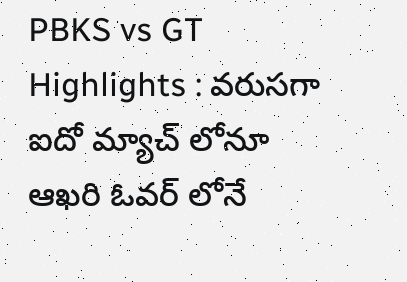PBKS vs GT Highlights : వరుసగా ఐదో మ్యాచ్ లోనూ ఆఖరి ఓవర్ లోనే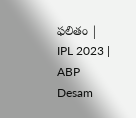ఫలితం | IPL 2023 | ABP Desam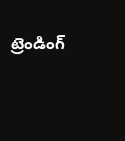ట్రెండింగ్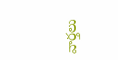వార్తలు